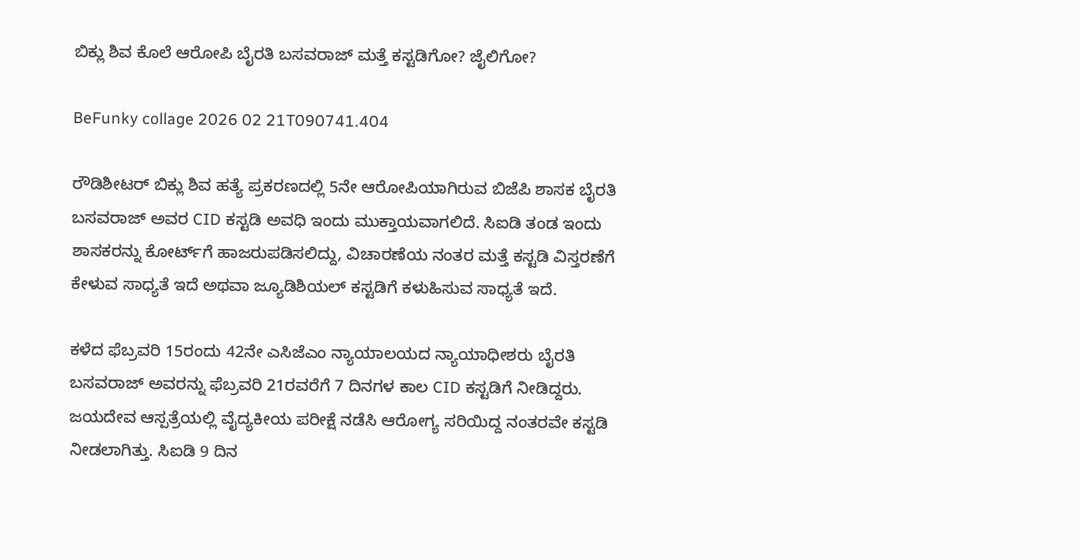ಬಿಕ್ಲು ಶಿವ ಕೊಲೆ ಆರೋಪಿ ಬೈರತಿ ಬಸವರಾಜ್ ಮತ್ತೆ ಕಸ್ಟಡಿಗೋ? ಜೈಲಿಗೋ?

BeFunky collage 2026 02 21T090741.404

ರೌಡಿಶೀಟರ್ ಬಿಕ್ಲು ಶಿವ ಹತ್ಯೆ ಪ್ರಕರಣದಲ್ಲಿ 5ನೇ ಆರೋಪಿಯಾಗಿರುವ ಬಿಜೆಪಿ ಶಾಸಕ ಬೈರತಿ ಬಸವರಾಜ್ ಅವರ CID ಕಸ್ಟಡಿ ಅವಧಿ ಇಂದು ಮುಕ್ತಾಯವಾಗಲಿದೆ. ಸಿಐಡಿ ತಂಡ ಇಂದು ಶಾಸಕರನ್ನು ಕೋರ್ಟ್‌ಗೆ ಹಾಜರುಪಡಿಸಲಿದ್ದು, ವಿಚಾರಣೆಯ ನಂತರ ಮತ್ತೆ ಕಸ್ಟಡಿ ವಿಸ್ತರಣೆಗೆ ಕೇಳುವ ಸಾಧ್ಯತೆ ಇದೆ ಅಥವಾ ಜ್ಯೂಡಿಶಿಯಲ್ ಕಸ್ಟಡಿಗೆ ಕಳುಹಿಸುವ ಸಾಧ್ಯತೆ ಇದೆ.

ಕಳೆದ ಫೆಬ್ರವರಿ 15ರಂದು 42ನೇ ಎಸಿಜೆಎಂ ನ್ಯಾಯಾಲಯದ ನ್ಯಾಯಾಧೀಶರು ಬೈರತಿ ಬಸವರಾಜ್ ಅವರನ್ನು ಫೆಬ್ರವರಿ 21ರವರೆಗೆ 7 ದಿನಗಳ ಕಾಲ CID ಕಸ್ಟಡಿಗೆ ನೀಡಿದ್ದರು. ಜಯದೇವ ಆಸ್ಪತ್ರೆಯಲ್ಲಿ ವೈದ್ಯಕೀಯ ಪರೀಕ್ಷೆ ನಡೆಸಿ ಆರೋಗ್ಯ ಸರಿಯಿದ್ದ ನಂತರವೇ ಕಸ್ಟಡಿ ನೀಡಲಾಗಿತ್ತು. ಸಿಐಡಿ 9 ದಿನ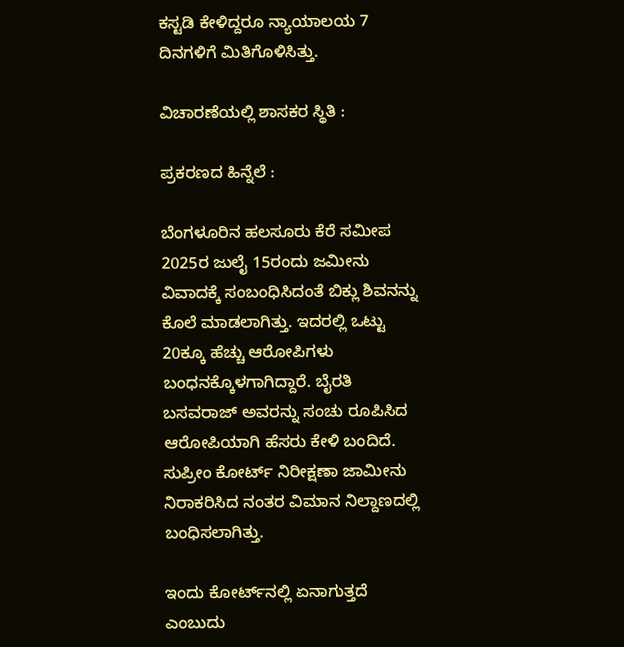ಕಸ್ಟಡಿ ಕೇಳಿದ್ದರೂ ನ್ಯಾಯಾಲಯ 7 ದಿನಗಳಿಗೆ ಮಿತಿಗೊಳಿಸಿತ್ತು.

ವಿಚಾರಣೆಯಲ್ಲಿ ಶಾಸಕರ ಸ್ಥಿತಿ :

ಪ್ರಕರಣದ ಹಿನ್ನೆಲೆ :

ಬೆಂಗಳೂರಿನ ಹಲಸೂರು ಕೆರೆ ಸಮೀಪ 2025ರ ಜುಲೈ 15ರಂದು ಜಮೀನು ವಿವಾದಕ್ಕೆ ಸಂಬಂಧಿಸಿದಂತೆ ಬಿಕ್ಲು ಶಿವನನ್ನು ಕೊಲೆ ಮಾಡಲಾಗಿತ್ತು. ಇದರಲ್ಲಿ ಒಟ್ಟು 20ಕ್ಕೂ ಹೆಚ್ಚು ಆರೋಪಿಗಳು ಬಂಧನಕ್ಕೊಳಗಾಗಿದ್ದಾರೆ. ಬೈರತಿ ಬಸವರಾಜ್ ಅವರನ್ನು ಸಂಚು ರೂಪಿಸಿದ ಆರೋಪಿಯಾಗಿ ಹೆಸರು ಕೇಳಿ ಬಂದಿದೆ. ಸುಪ್ರೀಂ ಕೋರ್ಟ್ ನಿರೀಕ್ಷಣಾ ಜಾಮೀನು ನಿರಾಕರಿಸಿದ ನಂತರ ವಿಮಾನ ನಿಲ್ದಾಣದಲ್ಲಿ ಬಂಧಿಸಲಾಗಿತ್ತು.

ಇಂದು ಕೋರ್ಟ್‌ನಲ್ಲಿ ಏನಾಗುತ್ತದೆ ಎಂಬುದು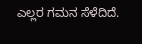ಎಲ್ಲರ ಗಮನ ಸೆಳೆದಿದೆ.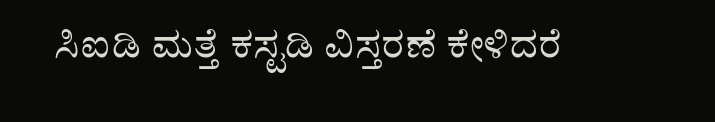ಸಿಐಡಿ ಮತ್ತೆ ಕಸ್ಟಡಿ ವಿಸ್ತರಣೆ ಕೇಳಿದರೆ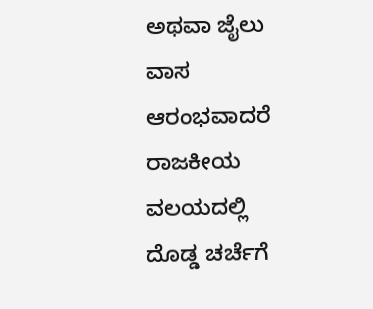ಅಥವಾ ಜೈಲು ವಾಸ ಆರಂಭವಾದರೆ ರಾಜಕೀಯ ವಲಯದಲ್ಲಿ ದೊಡ್ಡ ಚರ್ಚೆಗೆ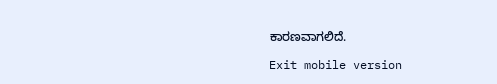ಕಾರಣವಾಗಲಿದೆ.

Exit mobile version